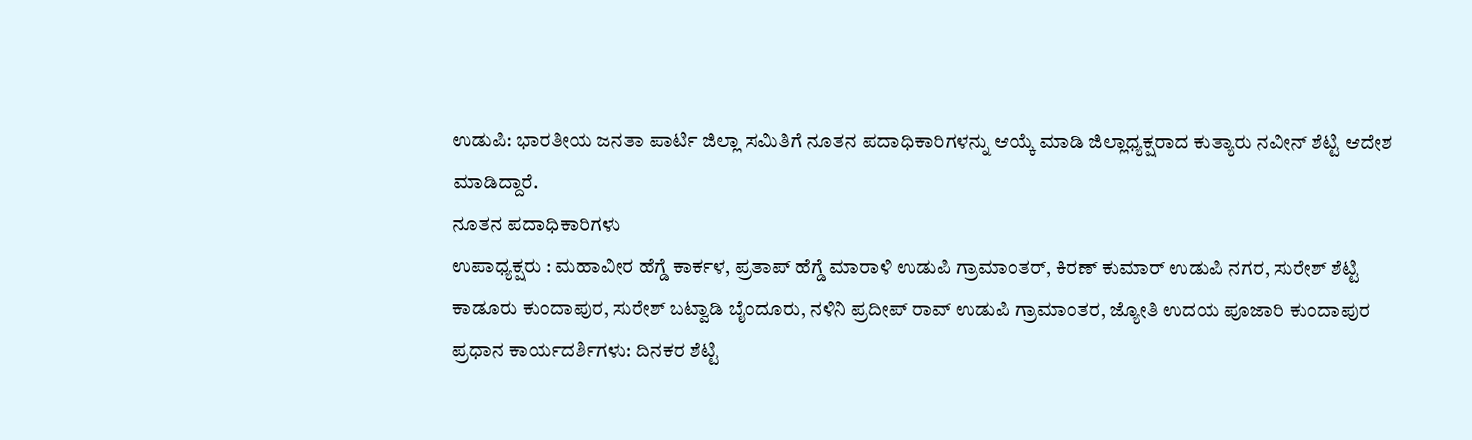ಉಡುಪಿ: ಭಾರತೀಯ ಜನತಾ ಪಾರ್ಟಿ ಜಿಲ್ಲಾ ಸಮಿತಿಗೆ ನೂತನ ಪದಾಧಿಕಾರಿಗಳನ್ನು ಆಯ್ಕೆ ಮಾಡಿ ಜಿಲ್ಲಾಧ್ಯಕ್ಷರಾದ ಕುತ್ಯಾರು ನವೀನ್ ಶೆಟ್ಟಿ ಆದೇಶ ಮಾಡಿದ್ದಾರೆ.
ನೂತನ ಪದಾಧಿಕಾರಿಗಳು
ಉಪಾಧ್ಯಕ್ಷರು : ಮಹಾವೀರ ಹೆಗ್ಡೆ ಕಾರ್ಕಳ, ಪ್ರತಾಪ್ ಹೆಗ್ಡೆ ಮಾರಾಳಿ ಉಡುಪಿ ಗ್ರಾಮಾಂತರ್, ಕಿರಣ್ ಕುಮಾರ್ ಉಡುಪಿ ನಗರ, ಸುರೇಶ್ ಶೆಟ್ಟಿ ಕಾಡೂರು ಕುಂದಾಪುರ, ಸುರೇಶ್ ಬಟ್ವಾಡಿ ಬೈಂದೂರು, ನಳಿನಿ ಪ್ರದೀಪ್ ರಾವ್ ಉಡುಪಿ ಗ್ರಾಮಾಂತರ, ಜ್ಯೋತಿ ಉದಯ ಪೂಜಾರಿ ಕುಂದಾಪುರ
ಪ್ರಧಾನ ಕಾರ್ಯದರ್ಶಿಗಳು: ದಿನಕರ ಶೆಟ್ಟಿ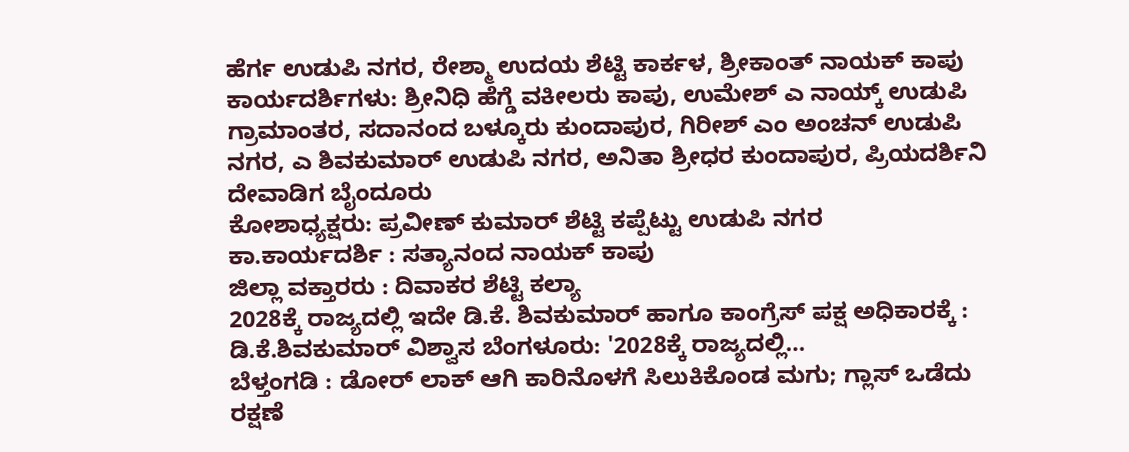ಹೆರ್ಗ ಉಡುಪಿ ನಗರ, ರೇಶ್ಮಾ ಉದಯ ಶೆಟ್ಟಿ ಕಾರ್ಕಳ, ಶ್ರೀಕಾಂತ್ ನಾಯಕ್ ಕಾಪು
ಕಾರ್ಯದರ್ಶಿಗಳು: ಶ್ರೀನಿಧಿ ಹೆಗ್ಡೆ ವಕೀಲರು ಕಾಪು, ಉಮೇಶ್ ಎ ನಾಯ್ಕ್ ಉಡುಪಿ ಗ್ರಾಮಾಂತರ, ಸದಾನಂದ ಬಳ್ಕೂರು ಕುಂದಾಪುರ, ಗಿರೀಶ್ ಎಂ ಅಂಚನ್ ಉಡುಪಿ ನಗರ, ಎ ಶಿವಕುಮಾರ್ ಉಡುಪಿ ನಗರ, ಅನಿತಾ ಶ್ರೀಧರ ಕುಂದಾಪುರ, ಪ್ರಿಯದರ್ಶಿನಿ ದೇವಾಡಿಗ ಬೈಂದೂರು
ಕೋಶಾಧ್ಯಕ್ಷರು: ಪ್ರವೀಣ್ ಕುಮಾರ್ ಶೆಟ್ಟಿ ಕಪ್ಪೆಟ್ಟು ಉಡುಪಿ ನಗರ
ಕಾ.ಕಾರ್ಯದರ್ಶಿ : ಸತ್ಯಾನಂದ ನಾಯಕ್ ಕಾಪು
ಜಿಲ್ಲಾ ವಕ್ತಾರರು : ದಿವಾಕರ ಶೆಟ್ಟಿ ಕಲ್ಯಾ
2028ಕ್ಕೆ ರಾಜ್ಯದಲ್ಲಿ ಇದೇ ಡಿ.ಕೆ. ಶಿವಕುಮಾರ್ ಹಾಗೂ ಕಾಂಗ್ರೆಸ್ ಪಕ್ಷ ಅಧಿಕಾರಕ್ಕೆ : ಡಿ.ಕೆ.ಶಿವಕುಮಾರ್ ವಿಶ್ವಾಸ ಬೆಂಗಳೂರು: '2028ಕ್ಕೆ ರಾಜ್ಯದಲ್ಲಿ…
ಬೆಳ್ತಂಗಡಿ : ಡೋರ್ ಲಾಕ್ ಆಗಿ ಕಾರಿನೊಳಗೆ ಸಿಲುಕಿಕೊಂಡ ಮಗು; ಗ್ಲಾಸ್ ಒಡೆದು ರಕ್ಷಣೆ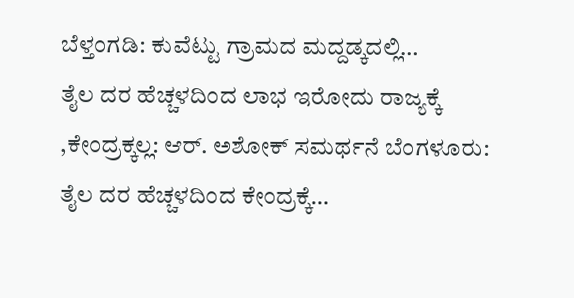ಬೆಳ್ತಂಗಡಿ: ಕುವೆಟ್ಟು ಗ್ರಾಮದ ಮದ್ದಡ್ಕದಲ್ಲಿ…
ತೈಲ ದರ ಹೆಚ್ಚಳದಿಂದ ಲಾಭ ಇರೋದು ರಾಜ್ಯಕ್ಕೆ ,ಕೇಂದ್ರಕ್ಕಲ್ಲ: ಆರ್. ಅಶೋಕ್ ಸಮರ್ಥನೆ ಬೆಂಗಳೂರು: ತೈಲ ದರ ಹೆಚ್ಚಳದಿಂದ ಕೇಂದ್ರಕ್ಕೆ…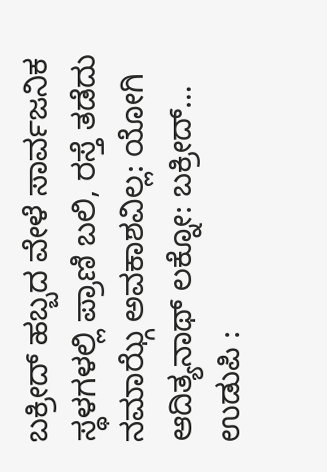ಬಕ್ರೀದ್ ಹಬ್ಬದ ವೇಳೆ ಸಾರ್ವಜನಿಕ ಸ್ಥಳಗಳಲ್ಲಿ ಪ್ರಾಣಿ ಬಲಿ, ರಸ್ತೆ ತಡೆದು ನಮಾಝ್ಗೆ ಅವಕಾಶವಿಲ್ಲ: ಯೋಗಿ ಆದಿತ್ಯನಾಥ್ ಲಕ್ನೋ: ಬಕ್ರೀದ್…
ಉಡುಪಿ :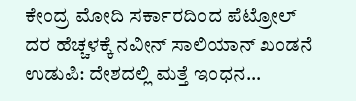ಕೇಂದ್ರ ಮೋದಿ ಸರ್ಕಾರದಿಂದ ಪೆಟ್ರೋಲ್ ದರ ಹೆಚ್ಚಳಕ್ಕೆ ನವೀನ್ ಸಾಲಿಯಾನ್ ಖಂಡನೆ ಉಡುಪಿ: ದೇಶದಲ್ಲಿ ಮತ್ತೆ ಇಂಧನ…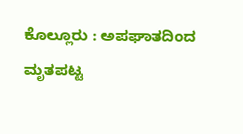ಕೊಲ್ಲೂರು : ಅಪಘಾತದಿಂದ ಮೃತಪಟ್ಟ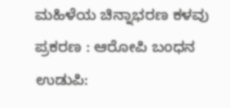ಮಹಿಳೆಯ ಚಿನ್ನಾಭರಣ ಕಳವು ಪ್ರಕರಣ : ಆರೋಪಿ ಬಂಧನ ಉಡುಪಿ: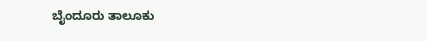ಬೈಂದೂರು ತಾಲೂಕು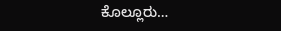ಕೊಲ್ಲೂರು…